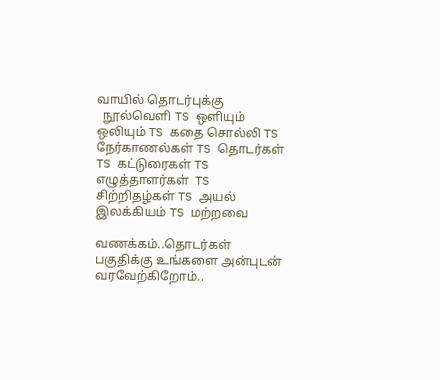வாயில் தொடர்புக்கு
  நூல்வெளி TS ஒளியும் ஒலியும் TS கதை சொல்லி TS நேர்காணல்கள் TS தொடர்கள் TS கட்டுரைகள் TS எழுத்தாளர்கள்  TS சிற்றிதழ்கள் TS அயல் இலக்கியம் TS மற்றவை

வணக்கம்..தொடர்கள் பகுதிக்கு உங்களை அன்புடன் வரவேற்கிறோம்..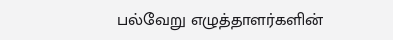பல்வேறு எழுத்தாளர்களின்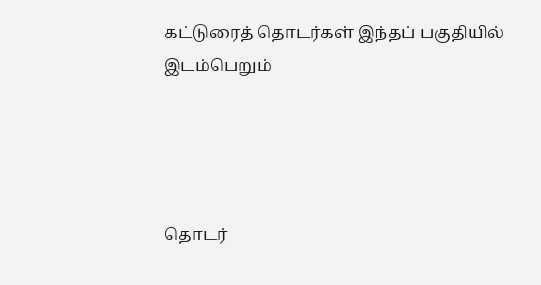கட்டுரைத் தொடர்கள் இந்தப் பகுதியில் இடம்பெறும்




தொடர்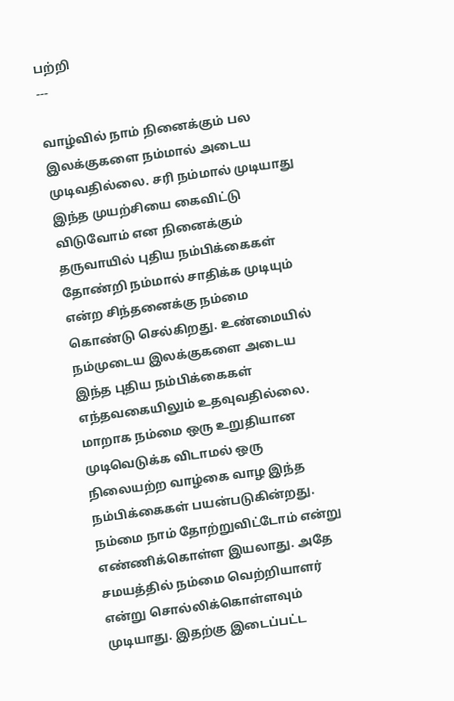பற்றி
---

வாழ்வில் நாம் நினைக்கும் பல இலக்குகளை நம்மால் அடைய முடிவதில்லை. சரி நம்மால் முடியாது இந்த முயற்சியை கைவிட்டு விடுவோம் என நினைக்கும் தருவாயில் புதிய நம்பிக்கைகள் தோண்றி நம்மால் சாதிக்க முடியும் என்ற சிந்தனைக்கு நம்மை கொண்டு செல்கிறது. உண்மையில் நம்முடைய இலக்குகளை அடைய இந்த புதிய நம்பிக்கைகள் எந்தவகையிலும் உதவுவதில்லை. மாறாக நம்மை ஒரு உறுதியான முடிவெடுக்க விடாமல் ஒரு நிலையற்ற வாழ்கை வாழ இந்த நம்பிக்கைகள் பயன்படுகின்றது. நம்மை நாம் தோற்றுவிட்டோம் என்று எண்ணிக்கொள்ள இயலாது. அதே சமயத்தில் நம்மை வெற்றியாளர் என்று சொல்லிக்கொள்ளவும் முடியாது. இதற்கு இடைப்பட்ட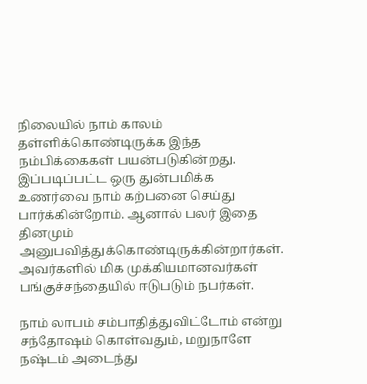நிலையில் நாம் காலம் தள்ளிக்கொண்டிருக்க இந்த நம்பிக்கைகள் பயன்படுகின்றது. இப்படிப்பட்ட ஒரு துன்பமிக்க உணர்வை நாம் கற்பனை செய்து பார்க்கின்றோம். ஆனால் பலர் இதை தினமும் அனுபவித்துக்கொண்டிருக்கின்றார்கள். அவர்களில் மிக முக்கியமானவர்கள் பங்குச்சந்தையில் ஈடுபடும் நபர்கள்.

நாம் லாபம் சம்பாதித்துவிட்டோம் என்று சந்தோஷம் கொள்வதும், மறுநாளே நஷ்டம் அடைந்து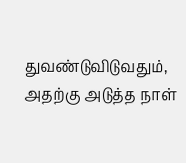துவண்டுவிடுவதும், அதற்கு அடுத்த நாள்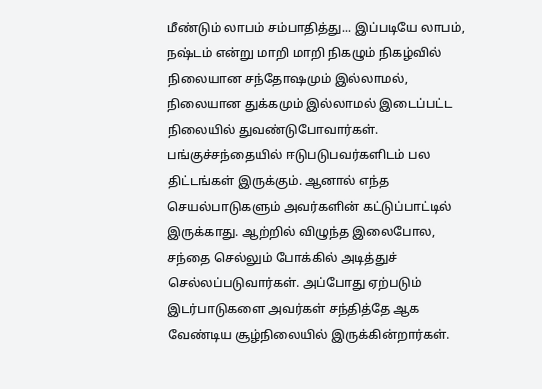மீண்டும் லாபம் சம்பாதித்து... இப்படியே லாபம், நஷ்டம் என்று மாறி மாறி நிகழும் நிகழ்வில் நிலையான சந்தோஷமும் இல்லாமல், நிலையான துக்கமும் இல்லாமல் இடைப்பட்ட நிலையில் துவண்டுபோவார்கள். பங்குச்சந்தையில் ஈடுபடுபவர்களிடம் பல திட்டங்கள் இருக்கும். ஆனால் எந்த செயல்பாடுகளும் அவர்களின் கட்டுப்பாட்டில் இருக்காது. ஆற்றில் விழுந்த இலைபோல, சந்தை செல்லும் போக்கில் அடித்துச் செல்லப்படுவார்கள். அப்போது ஏற்படும் இடர்பாடுகளை அவர்கள் சந்தித்தே ஆக வேண்டிய சூழ்நிலையில் இருக்கின்றார்கள்.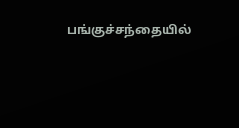பங்குச்சந்தையில்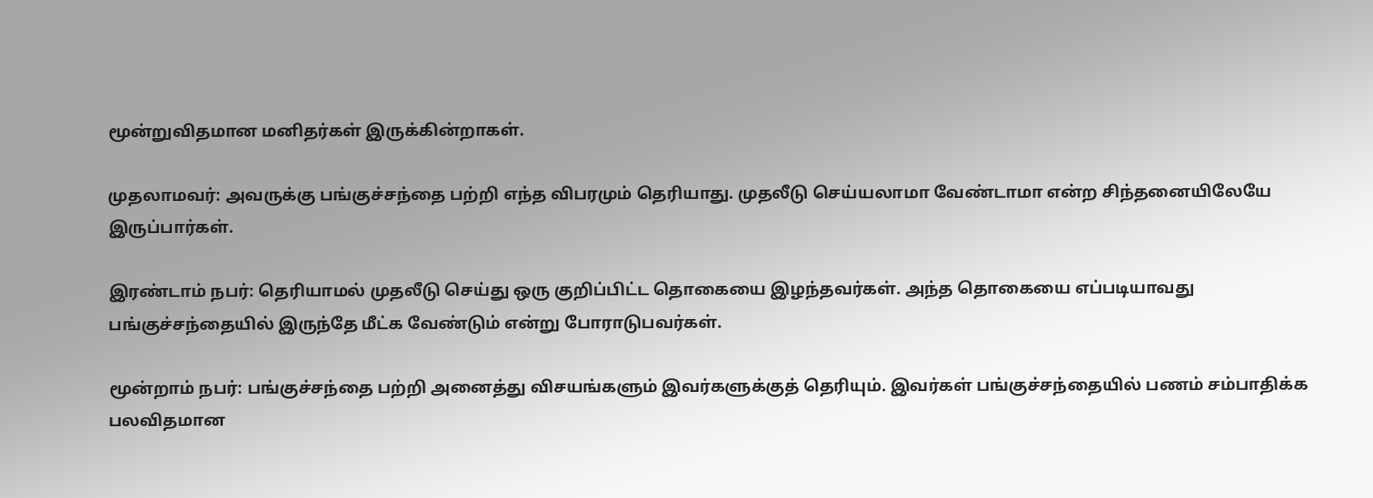மூன்றுவிதமான மனிதர்கள் இருக்கின்றாகள்.

முதலாமவர்: அவருக்கு பங்குச்சந்தை பற்றி எந்த விபரமும் தெரியாது. முதலீடு செய்யலாமா வேண்டாமா என்ற சிந்தனையிலேயே இருப்பார்கள்.

இரண்டாம் நபர்: தெரியாமல் முதலீடு செய்து ஒரு குறிப்பிட்ட தொகையை இழந்தவர்கள். அந்த தொகையை எப்படியாவது பங்குச்சந்தையில் இருந்தே மீட்க வேண்டும் என்று போராடுபவர்கள்.

மூன்றாம் நபர்: பங்குச்சந்தை பற்றி அனைத்து விசயங்களும் இவர்களுக்குத் தெரியும். இவர்கள் பங்குச்சந்தையில் பணம் சம்பாதிக்க பலவிதமான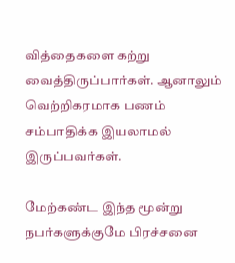வித்தைகளை கற்று வைத்திருப்பார்கள். ஆனாலும் வெற்றிகரமாக பணம் சம்பாதிக்க இயலாமல் இருப்பவர்கள்.

மேற்கண்ட இந்த மூன்று நபர்களுக்குமே பிரச்சனை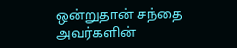ஒன்றுதான் சந்தை அவர்களின்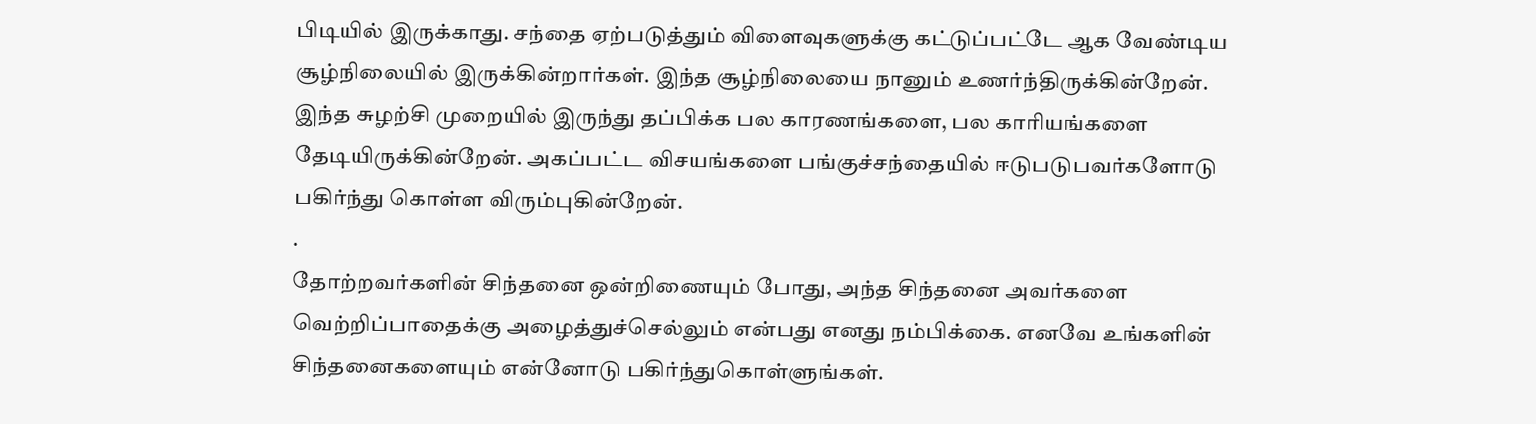பிடியில் இருக்காது. சந்தை ஏற்படுத்தும் விளைவுகளுக்கு கட்டுப்பட்டே ஆக வேண்டிய சூழ்நிலையில் இருக்கின்றார்கள். இந்த சூழ்நிலையை நானும் உணர்ந்திருக்கின்றேன். இந்த சுழற்சி முறையில் இருந்து தப்பிக்க பல காரணங்களை, பல காரியங்களை தேடியிருக்கின்றேன். அகப்பட்ட விசயங்களை பங்குச்சந்தையில் ஈடுபடுபவர்களோடு பகிர்ந்து கொள்ள விரும்புகின்றேன்.
.
தோற்றவர்களின் சிந்தனை ஒன்றிணையும் போது, அந்த சிந்தனை அவர்களை வெற்றிப்பாதைக்கு அழைத்துச்செல்லும் என்பது எனது நம்பிக்கை. எனவே உங்களின் சிந்தனைகளையும் என்னோடு பகிர்ந்துகொள்ளுங்கள்.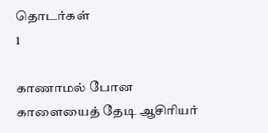தொடர்கள்
1

காணாமல் போன காளையைத் தேடி ஆசிரியர்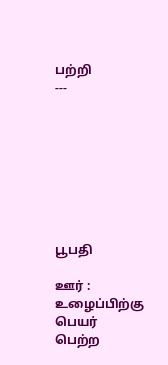பற்றி
---








பூபதி

ஊர் : உழைப்பிற்கு பெயர் பெற்ற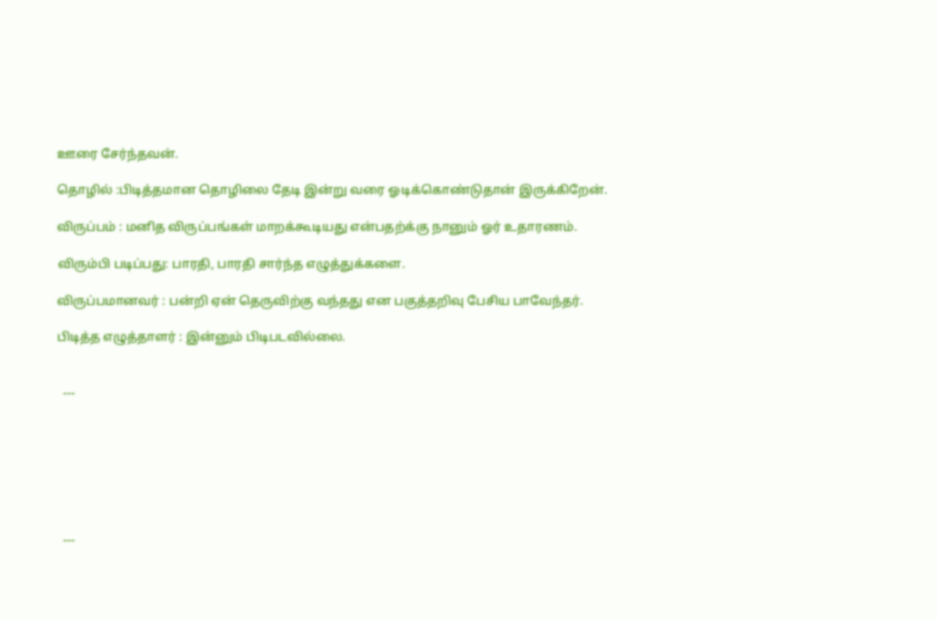ஊரை சேர்ந்தவன்.

தொழில் :பிடித்தமான தொழிலை தேடி இன்று வரை ஓடிக்கொண்டுதான் இருக்கிறேன்.

விருப்பம் : மனித விருப்பங்கள் மாறக்கூடியது என்பதற்க்கு நானும் ஓர் உதாரணம்.

விரும்பி படிப்பது: பாரதி, பாரதி சார்ந்த எழுத்துக்களை.

விருப்பமானவர் : பன்றி ஏன் தெருவிற்கு வந்தது என பகுத்தறிவு பேசிய பாவேந்தர்.

பிடித்த எழுத்தாளர் : இன்னும் பிடிபடவில்லை.


  ---







  ---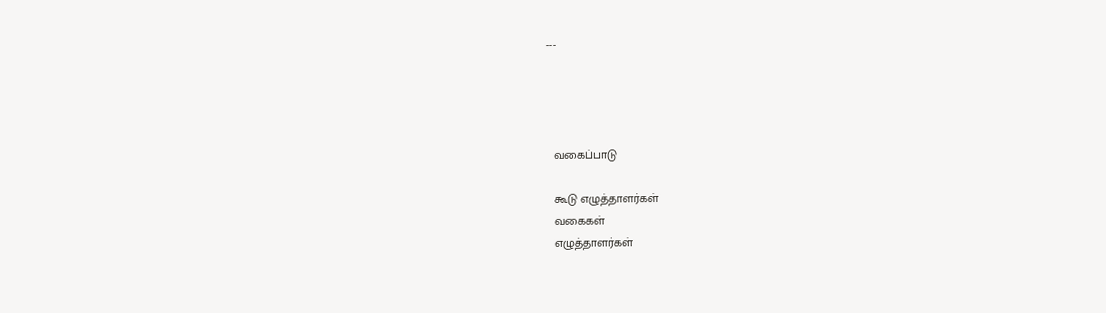---




  வகைப்பாடு

  கூடு எழுத்தாளர்கள்
  வகைகள்
  எழுத்தாளர்கள்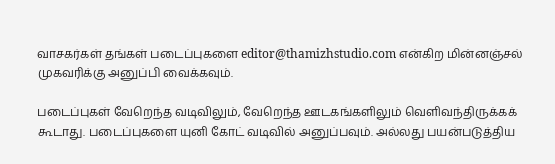வாசகர்கள் தங்கள் படைப்புகளை editor@thamizhstudio.com என்கிற மின்னஞ்சல் முகவரிக்கு அனுப்பி வைக்கவும்.

படைப்புகள் வேறெந்த வடிவிலும், வேறெந்த ஊடகங்களிலும் வெளிவந்திருக்கக் கூடாது. படைப்புகளை யுனி கோட் வடிவில் அனுப்பவும். அல்லது பயன்படுத்திய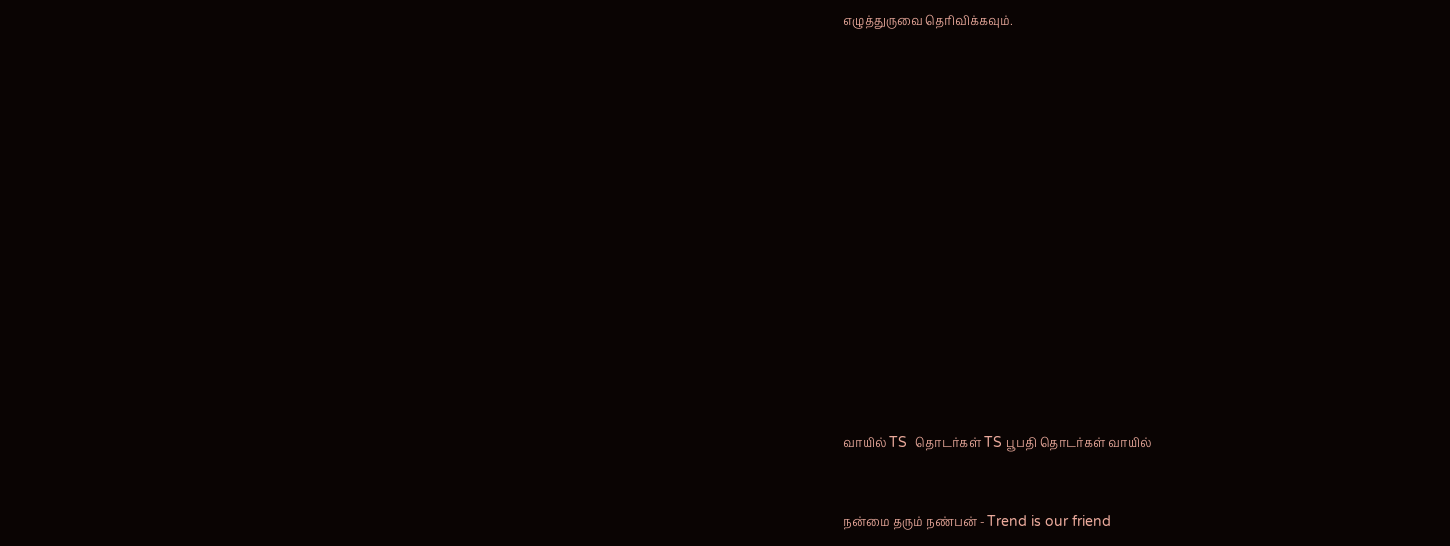எழுத்துருவை தெரிவிக்கவும்.















வாயில் TS  தொடர்கள் TS பூபதி தொடர்கள் வாயில்


நன்மை தரும் நண்பன் - Trend is our friend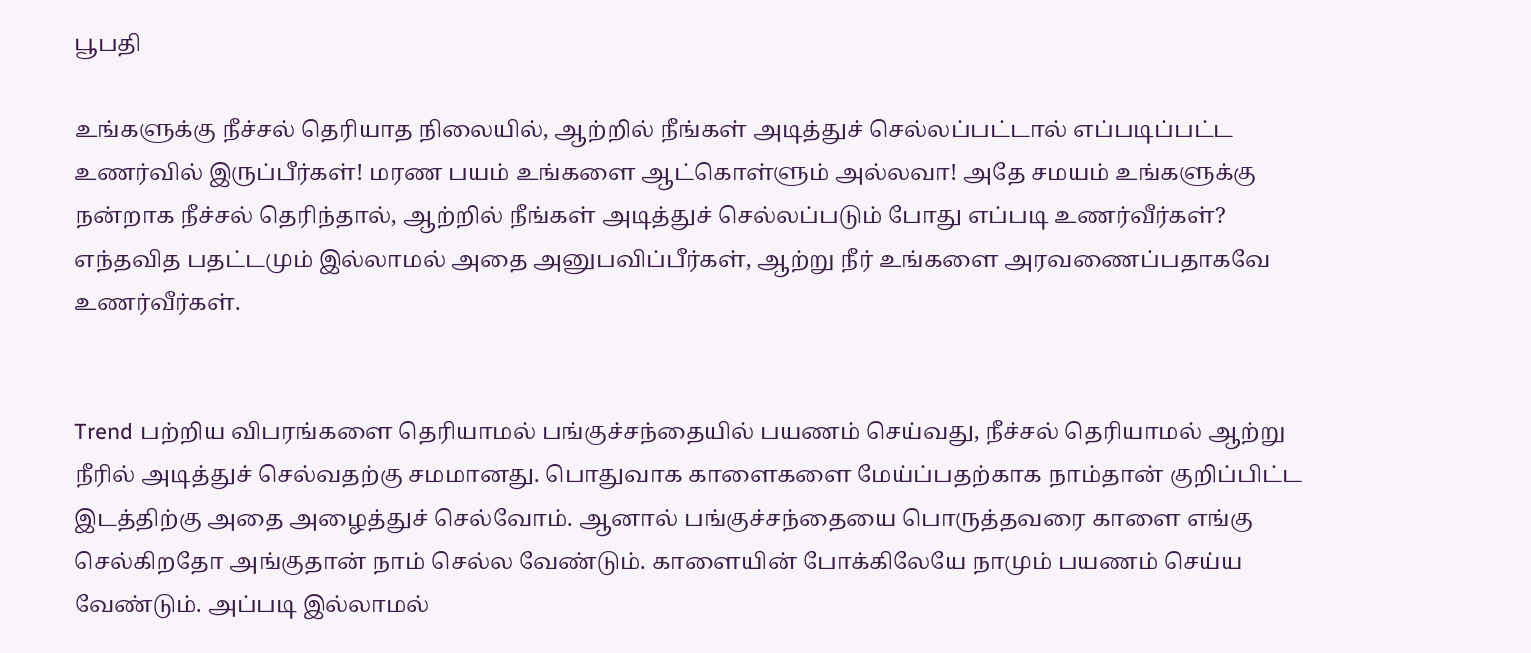பூபதி

உங்களுக்கு நீச்சல் தெரியாத நிலையில், ஆற்றில் நீங்கள் அடித்துச் செல்லப்பட்டால் எப்படிப்பட்ட உணர்வில் இருப்பீர்கள்! மரண பயம் உங்களை ஆட்கொள்ளும் அல்லவா! அதே சமயம் உங்களுக்கு நன்றாக நீச்சல் தெரிந்தால், ஆற்றில் நீங்கள் அடித்துச் செல்லப்படும் போது எப்படி உணர்வீர்கள்? எந்தவித பதட்டமும் இல்லாமல் அதை அனுபவிப்பீர்கள், ஆற்று நீர் உங்களை அரவணைப்பதாகவே உணர்வீர்கள்.


Trend பற்றிய விபரங்களை தெரியாமல் பங்குச்சந்தையில் பயணம் செய்வது, நீச்சல் தெரியாமல் ஆற்று நீரில் அடித்துச் செல்வதற்கு சமமானது. பொதுவாக காளைகளை மேய்ப்பதற்காக நாம்தான் குறிப்பிட்ட இடத்திற்கு அதை அழைத்துச் செல்வோம். ஆனால் பங்குச்சந்தையை பொருத்தவரை காளை எங்கு செல்கிறதோ அங்குதான் நாம் செல்ல வேண்டும். காளையின் போக்கிலேயே நாமும் பயணம் செய்ய வேண்டும். அப்படி இல்லாமல்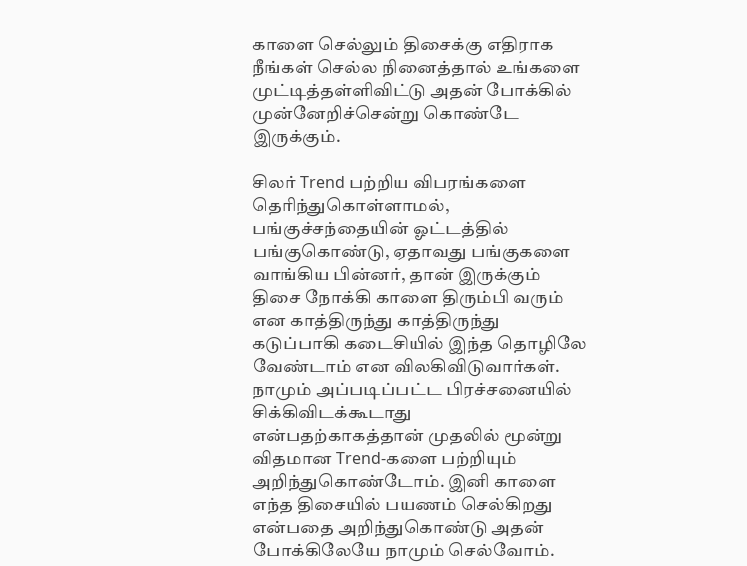காளை செல்லும் திசைக்கு எதிராக நீங்கள் செல்ல நினைத்தால் உங்களை முட்டித்தள்ளிவிட்டு அதன் போக்கில் முன்னேறிச்சென்று கொண்டே இருக்கும்.

சிலர் Trend பற்றிய விபரங்களை தெரிந்துகொள்ளாமல், பங்குச்சந்தையின் ஓட்டத்தில் பங்குகொண்டு, ஏதாவது பங்குகளை வாங்கிய பின்னர், தான் இருக்கும் திசை நோக்கி காளை திரும்பி வரும் என காத்திருந்து காத்திருந்து கடுப்பாகி கடைசியில் இந்த தொழிலே வேண்டாம் என விலகிவிடுவார்கள். நாமும் அப்படிப்பட்ட பிரச்சனையில் சிக்கிவிடக்கூடாது என்பதற்காகத்தான் முதலில் மூன்று விதமான Trend-களை பற்றியும் அறிந்துகொண்டோம். இனி காளை எந்த திசையில் பயணம் செல்கிறது என்பதை அறிந்துகொண்டு அதன் போக்கிலேயே நாமும் செல்வோம்.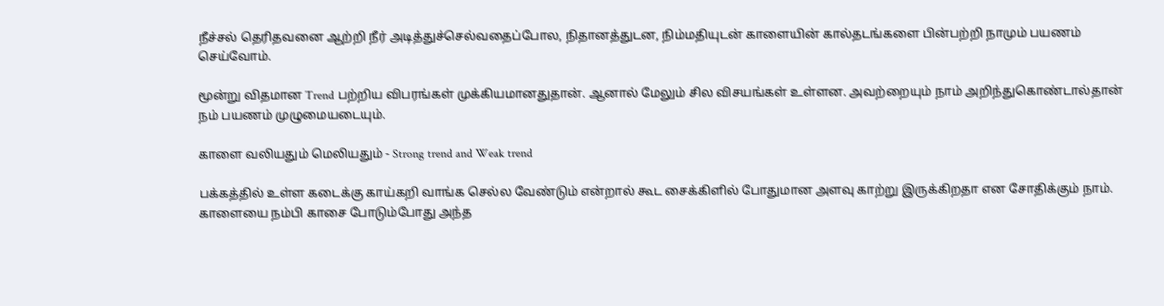நீச்சல் தெரிதவனை ஆற்றி நீர் அடித்துச்செல்வதைப்போல, நிதானத்துடன, நிம்மதியுடன் காளையின் கால்தடங்களை பின்பற்றி நாமும் பயணம் செய்வோம்.

மூன்று விதமான Trend பற்றிய விபரங்கள் முக்கியமானதுதான். ஆனால் மேலும் சில விசயங்கள் உள்ளன. அவற்றையும் நாம் அறிந்துகொண்டால்தான் நம் பயணம் முழுமையடையும்.

காளை வலியதும் மெலியதும் - Strong trend and Weak trend

பக்கத்தில் உள்ள கடைக்கு காய்கறி வாங்க செல்ல வேண்டும் என்றால் கூட சைக்கிளில் போதுமான அளவு காற்று இருக்கிறதா என சோதிக்கும் நாம். காளையை நம்பி காசை போடும்போது அந்த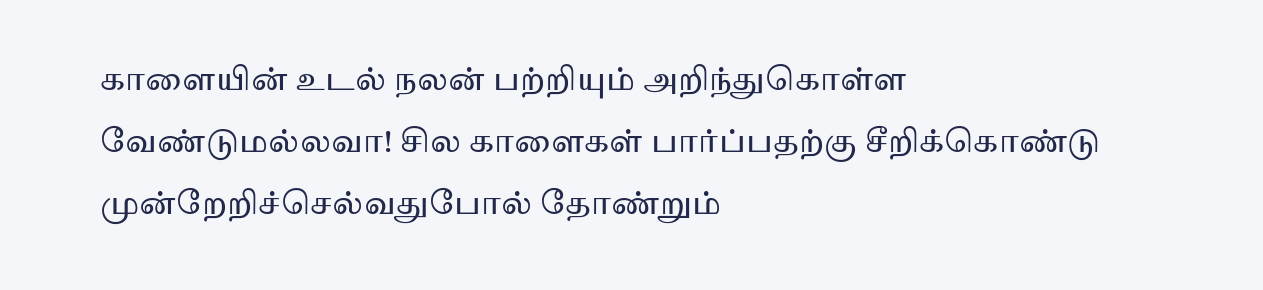காளையின் உடல் நலன் பற்றியும் அறிந்துகொள்ள வேண்டுமல்லவா! சில காளைகள் பார்ப்பதற்கு சீறிக்கொண்டு முன்றேறிச்செல்வதுபோல் தோண்றும்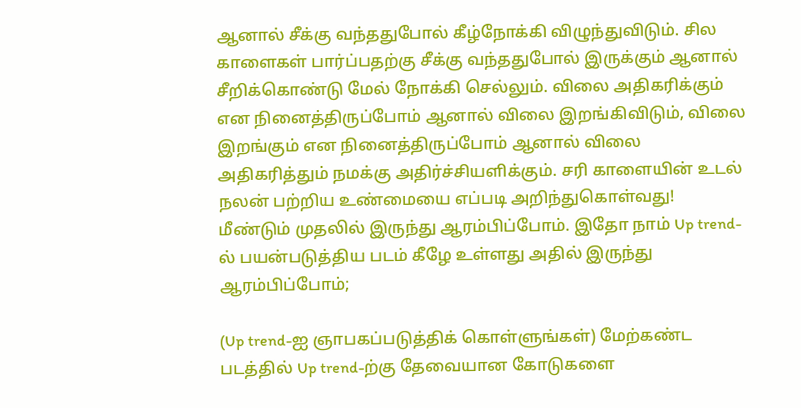ஆனால் சீக்கு வந்ததுபோல் கீழ்நோக்கி விழுந்துவிடும். சில காளைகள் பார்ப்பதற்கு சீக்கு வந்ததுபோல் இருக்கும் ஆனால் சீறிக்கொண்டு மேல் நோக்கி செல்லும். விலை அதிகரிக்கும் என நினைத்திருப்போம் ஆனால் விலை இறங்கிவிடும், விலை இறங்கும் என நினைத்திருப்போம் ஆனால் விலை அதிகரித்தும் நமக்கு அதிர்ச்சியளிக்கும். சரி காளையின் உடல் நலன் பற்றிய உண்மையை எப்படி அறிந்துகொள்வது! மீண்டும் முதலில் இருந்து ஆரம்பிப்போம். இதோ நாம் Up trend-ல் பயன்படுத்திய படம் கீழே உள்ளது அதில் இருந்து ஆரம்பிப்போம்;

(Up trend-ஐ ஞாபகப்படுத்திக் கொள்ளுங்கள்) மேற்கண்ட படத்தில் Up trend-ற்கு தேவையான கோடுகளை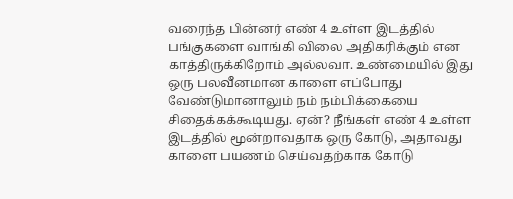வரைந்த பின்னர் எண் 4 உள்ள இடத்தில் பங்குகளை வாங்கி விலை அதிகரிக்கும் என காத்திருக்கிறோம் அல்லவா. உண்மையில் இது ஒரு பலவீனமான காளை எப்போது வேண்டுமானாலும் நம் நம்பிக்கையை சிதைக்கக்கூடியது. ஏன்? நீங்கள் எண் 4 உள்ள இடத்தில் மூன்றாவதாக ஒரு கோடு, அதாவது காளை பயணம் செய்வதற்காக கோடு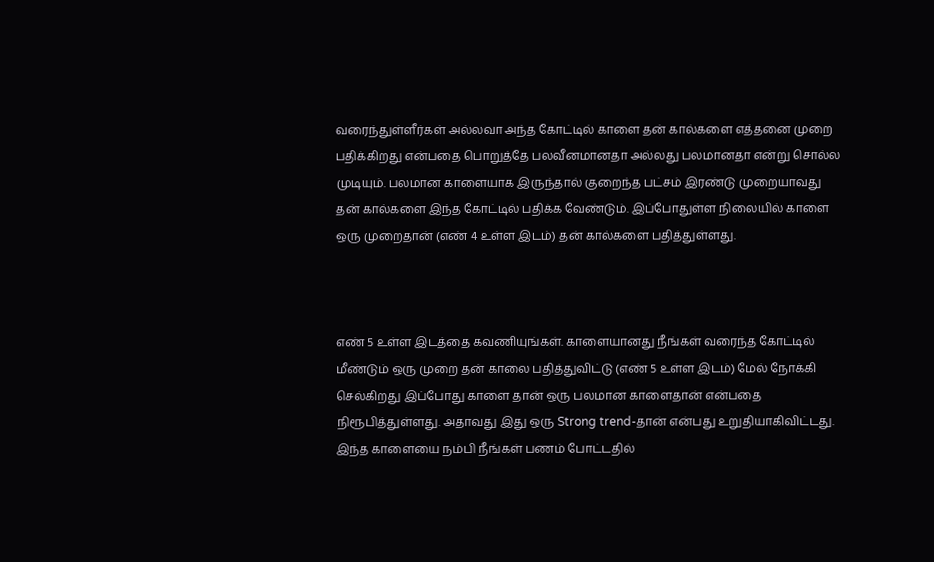வரைந்துள்ளீர்கள் அல்லவா அந்த கோட்டில் காளை தன் கால்களை எத்தனை முறை பதிக்கிறது என்பதை பொறுத்தே பலவீனமானதா அல்லது பலமானதா என்று சொல்ல முடியும். பலமான காளையாக இருந்தால் குறைந்த பட்சம் இரண்டு முறையாவது தன் கால்களை இந்த கோட்டில் பதிக்க வேண்டும். இப்போதுள்ள நிலையில் காளை ஒரு முறைதான் (எண் 4 உள்ள இடம்) தன் கால்களை பதித்துள்ளது.



எண் 5 உள்ள இடத்தை கவணியுங்கள். காளையானது நீங்கள் வரைந்த கோட்டில் மீண்டும் ஒரு முறை தன் காலை பதித்துவிட்டு (எண் 5 உள்ள இடம்) மேல் நோக்கி செல்கிறது இப்போது காளை தான் ஒரு பலமான காளைதான் என்பதை நிரூபித்துள்ளது. அதாவது இது ஒரு Strong trend-தான் என்பது உறுதியாகிவிட்டது. இந்த காளையை நம்பி நீங்கள் பணம் போட்டதில்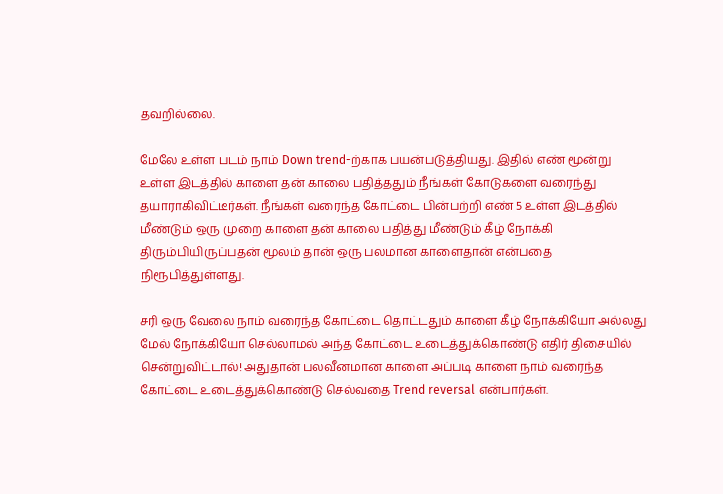தவறில்லை.

மேலே உள்ள படம் நாம் Down trend-ற்காக பயன்படுத்தியது. இதில் எண் மூன்று உள்ள இடத்தில் காளை தன் காலை பதித்ததும் நீங்கள் கோடுகளை வரைந்து தயாராகிவிட்டீர்கள். நீங்கள் வரைந்த கோட்டை பின்பற்றி எண் 5 உள்ள இடத்தில் மீண்டும் ஒரு முறை காளை தன் காலை பதித்து மீண்டும் கீழ் நோக்கி திரும்பியிருப்பதன் மூலம் தான் ஒரு பலமான காளைதான் என்பதை நிரூபித்துள்ளது.

சரி ஒரு வேலை நாம் வரைந்த கோட்டை தொட்டதும் காளை கீழ் நோக்கியோ அல்லது மேல் நோக்கியோ செல்லாமல் அந்த கோட்டை உடைத்துக்கொண்டு எதிர் திசையில் சென்றுவிட்டால்! அதுதான் பலவீனமான காளை அப்படி காளை நாம் வரைந்த கோட்டை உடைத்துக்கொண்டு செல்வதை Trend reversal என்பார்கள்.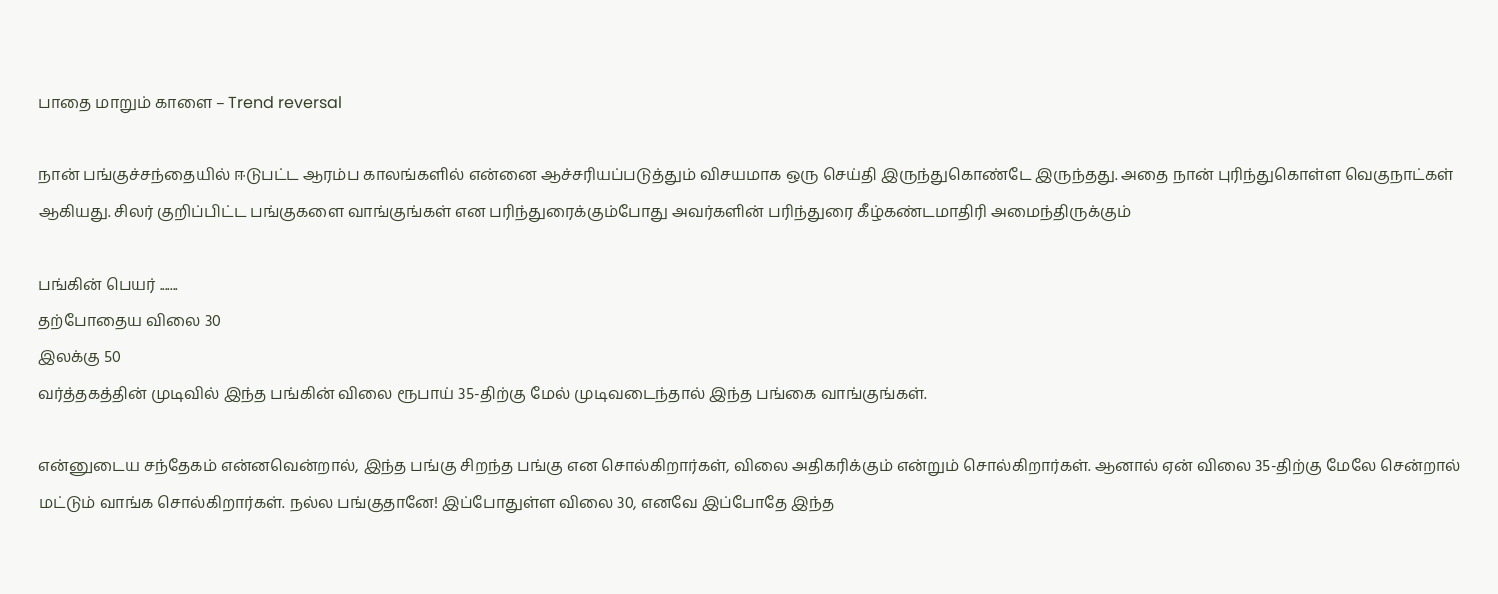பாதை மாறும் காளை – Trend reversal

நான் பங்குச்சந்தையில் ஈடுபட்ட ஆரம்ப காலங்களில் என்னை ஆச்சரியப்படுத்தும் விசயமாக ஒரு செய்தி இருந்துகொண்டே இருந்தது. அதை நான் புரிந்துகொள்ள வெகுநாட்கள் ஆகியது. சிலர் குறிப்பிட்ட பங்குகளை வாங்குங்கள் என பரிந்துரைக்கும்போது அவர்களின் பரிந்துரை கீழ்கண்டமாதிரி அமைந்திருக்கும்

பங்கின் பெயர் .......
தற்போதைய விலை 30
இலக்கு 50
வர்த்தகத்தின் முடிவில் இந்த பங்கின் விலை ரூபாய் 35-திற்கு மேல் முடிவடைந்தால் இந்த பங்கை வாங்குங்கள்.

என்னுடைய சந்தேகம் என்னவென்றால், இந்த பங்கு சிறந்த பங்கு என சொல்கிறார்கள், விலை அதிகரிக்கும் என்றும் சொல்கிறார்கள். ஆனால் ஏன் விலை 35-திற்கு மேலே சென்றால் மட்டும் வாங்க சொல்கிறார்கள். நல்ல பங்குதானே! இப்போதுள்ள விலை 30, எனவே இப்போதே இந்த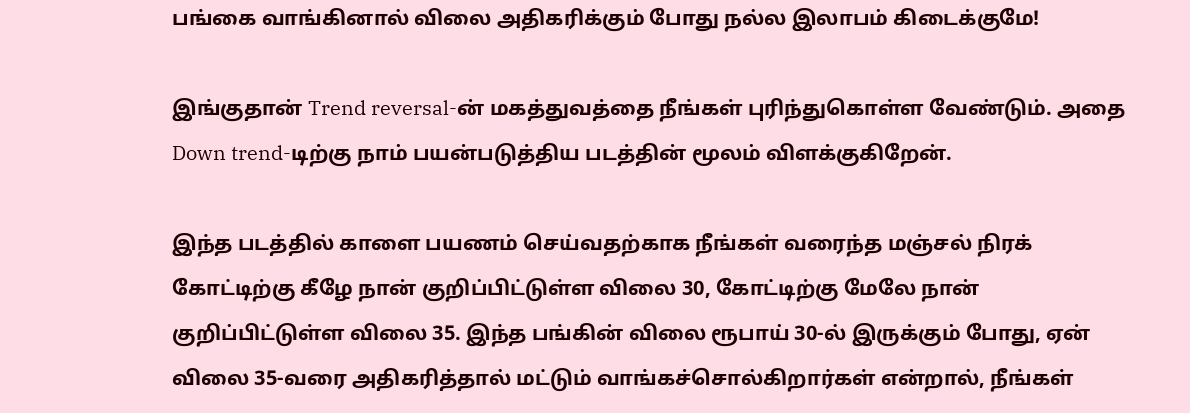பங்கை வாங்கினால் விலை அதிகரிக்கும் போது நல்ல இலாபம் கிடைக்குமே!

இங்குதான் Trend reversal-ன் மகத்துவத்தை நீங்கள் புரிந்துகொள்ள வேண்டும். அதை Down trend-டிற்கு நாம் பயன்படுத்திய படத்தின் மூலம் விளக்குகிறேன்.

இந்த படத்தில் காளை பயணம் செய்வதற்காக நீங்கள் வரைந்த மஞ்சல் நிரக் கோட்டிற்கு கீழே நான் குறிப்பிட்டுள்ள விலை 30, கோட்டிற்கு மேலே நான் குறிப்பிட்டுள்ள விலை 35. இந்த பங்கின் விலை ரூபாய் 30-ல் இருக்கும் போது, ஏன் விலை 35-வரை அதிகரித்தால் மட்டும் வாங்கச்சொல்கிறார்கள் என்றால், நீங்கள்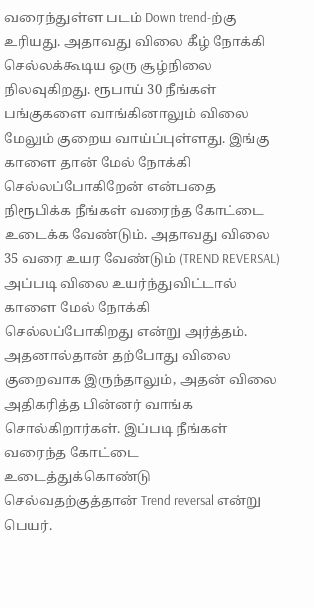வரைந்துள்ள படம் Down trend-ற்கு உரியது. அதாவது விலை கீழ் நோக்கி செல்லக்கூடிய ஒரு சூழ்நிலை நிலவுகிறது. ரூபாய் 30 நீங்கள் பங்குகளை வாங்கினாலும் விலை மேலும் குறைய வாய்ப்புள்ளது. இங்கு காளை தான் மேல் நோக்கி செல்லப்போகிறேன் என்பதை நிரூபிக்க நீங்கள் வரைந்த கோட்டை உடைக்க வேண்டும். அதாவது விலை 35 வரை உயர வேண்டும் (TREND REVERSAL) அப்படி விலை உயர்ந்துவிட்டால் காளை மேல் நோக்கி செல்லப்போகிறது என்று அர்த்தம். அதனால்தான் தற்போது விலை குறைவாக இருந்தாலும், அதன் விலை அதிகரித்த பின்னர் வாங்க சொல்கிறார்கள். இப்படி நீங்கள் வரைந்த கோட்டை உடைத்துக்கொண்டு செல்வதற்குத்தான் Trend reversal என்று பெயர்.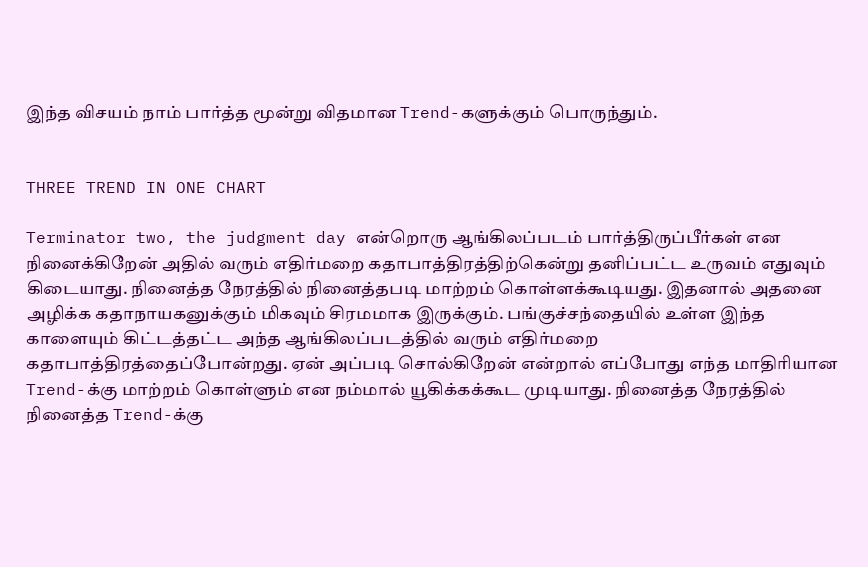இந்த விசயம் நாம் பார்த்த மூன்று விதமான Trend-களுக்கும் பொருந்தும்.


THREE TREND IN ONE CHART

Terminator two, the judgment day என்றொரு ஆங்கிலப்படம் பார்த்திருப்பீர்கள் என நினைக்கிறேன் அதில் வரும் எதிர்மறை கதாபாத்திரத்திற்கென்று தனிப்பட்ட உருவம் எதுவும் கிடையாது. நினைத்த நேரத்தில் நினைத்தபடி மாற்றம் கொள்ளக்கூடியது. இதனால் அதனை அழிக்க கதாநாயகனுக்கும் மிகவும் சிரமமாக இருக்கும். பங்குச்சந்தையில் உள்ள இந்த காளையும் கிட்டத்தட்ட அந்த ஆங்கிலப்படத்தில் வரும் எதிர்மறை கதாபாத்திரத்தைப்போன்றது. ஏன் அப்படி சொல்கிறேன் என்றால் எப்போது எந்த மாதிரியான Trend-க்கு மாற்றம் கொள்ளும் என நம்மால் யூகிக்கக்கூட முடியாது. நினைத்த நேரத்தில் நினைத்த Trend-க்கு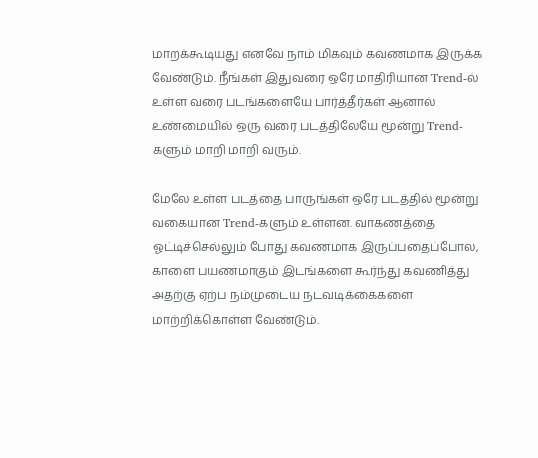மாறக்கூடியது எனவே நாம் மிகவும் கவணமாக இருக்க வேண்டும். நீங்கள் இதுவரை ஒரே மாதிரியான Trend-ல் உள்ள வரை படங்களையே பார்த்தீர்கள் ஆனால் உண்மையில் ஒரு வரை படத்திலேயே மூன்று Trend-களும் மாறி மாறி வரும்.

மேலே உள்ள படத்தை பாருங்கள் ஒரே படத்தில் மூன்று வகையான Trend-களும் உள்ளன. வாகணத்தை ஓட்டிச்செல்லும் போது கவணமாக இருப்பதைப்போல, காளை பயணமாகும் இடங்களை கூர்ந்து கவணித்து அதற்கு ஏற்ப நம்முடைய நடவடிக்கைகளை மாற்றிக்கொள்ள வேண்டும்.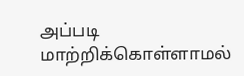அப்படி மாற்றிக்கொள்ளாமல்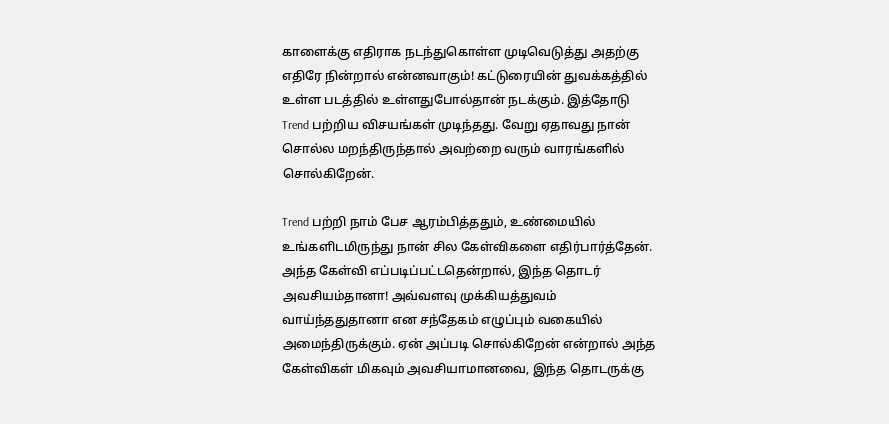காளைக்கு எதிராக நடந்துகொள்ள முடிவெடுத்து அதற்கு எதிரே நின்றால் என்னவாகும்! கட்டுரையின் துவக்கத்தில் உள்ள படத்தில் உள்ளதுபோல்தான் நடக்கும். இத்தோடு Trend பற்றிய விசயங்கள் முடிந்தது. வேறு ஏதாவது நான் சொல்ல மறந்திருந்தால் அவற்றை வரும் வாரங்களில் சொல்கிறேன்.

Trend பற்றி நாம் பேச ஆரம்பித்ததும், உண்மையில் உங்களிடமிருந்து நான் சில கேள்விகளை எதிர்பார்த்தேன். அந்த கேள்வி எப்படிப்பட்டதென்றால், இந்த தொடர் அவசியம்தானா! அவ்வளவு முக்கியத்துவம் வாய்ந்ததுதானா என சந்தேகம் எழுப்பும் வகையில் அமைந்திருக்கும். ஏன் அப்படி சொல்கிறேன் என்றால் அந்த கேள்விகள் மிகவும் அவசியாமானவை, இந்த தொடருக்கு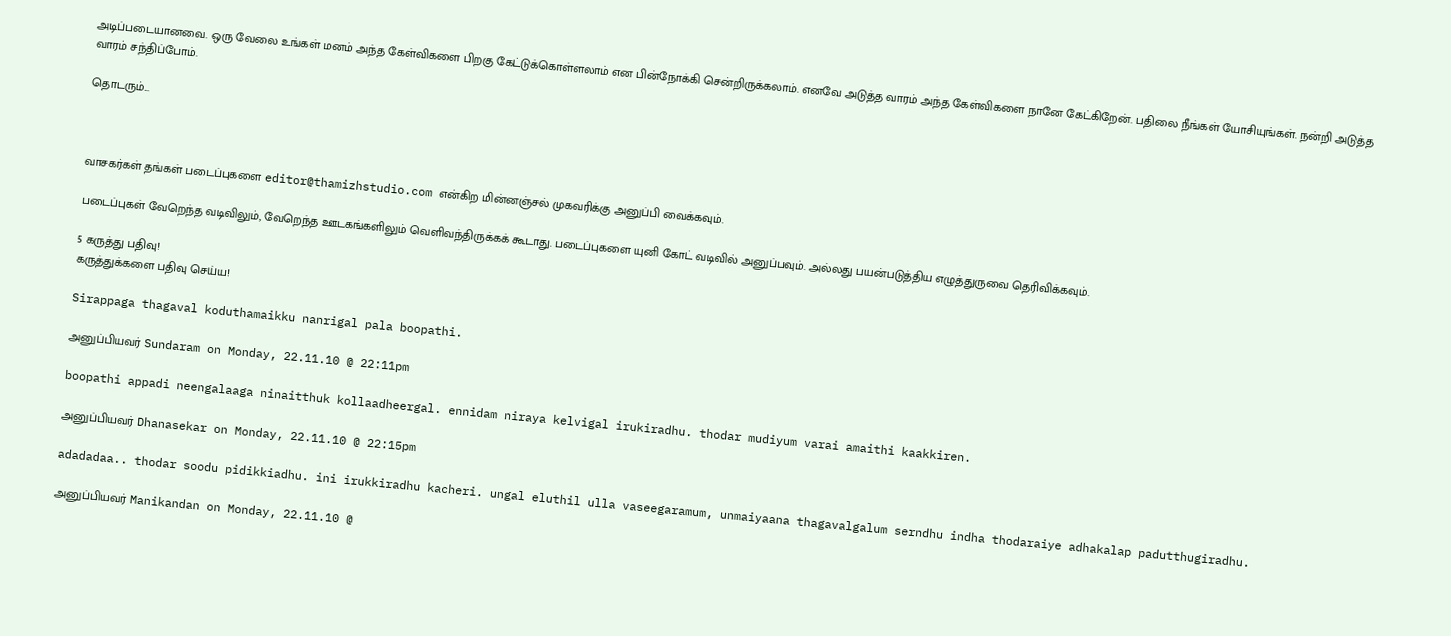அடிப்படையானவை. ஒரு வேலை உங்கள் மனம் அந்த கேள்விகளை பிறகு கேட்டுக்கொள்ளலாம் என பின்நோக்கி சென்றிருக்கலாம். எனவே அடுத்த வாரம் அந்த கேள்விகளை நானே கேட்கிறேன். பதிலை நீங்கள் யோசியுங்கள். நன்றி அடுத்த வாரம் சந்திப்போம்.

தொடரும்...



வாசகர்கள் தங்கள் படைப்புகளை editor@thamizhstudio.com என்கிற மின்னஞ்சல் முகவரிக்கு அனுப்பி வைக்கவும்.

படைப்புகள் வேறெந்த வடிவிலும், வேறெந்த ஊடகங்களிலும் வெளிவந்திருக்கக் கூடாது. படைப்புகளை யுனி கோட் வடிவில் அனுப்பவும். அல்லது பயன்படுத்திய எழுத்துருவை தெரிவிக்கவும்.

5 கருத்து பதிவு!
கருத்துக்களை பதிவு செய்ய!

Sirappaga thagaval koduthamaikku nanrigal pala boopathi.

அனுப்பியவர் Sundaram on Monday, 22.11.10 @ 22:11pm

boopathi appadi neengalaaga ninaitthuk kollaadheergal. ennidam niraya kelvigal irukiradhu. thodar mudiyum varai amaithi kaakkiren.

அனுப்பியவர் Dhanasekar on Monday, 22.11.10 @ 22:15pm

adadadaa.. thodar soodu pidikkiadhu. ini irukkiradhu kacheri. ungal eluthil ulla vaseegaramum, unmaiyaana thagavalgalum serndhu indha thodaraiye adhakalap padutthugiradhu.

அனுப்பியவர் Manikandan on Monday, 22.11.10 @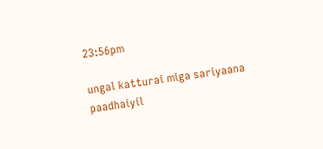23:56pm

ungal katturai miga sariyaana paadhaiyil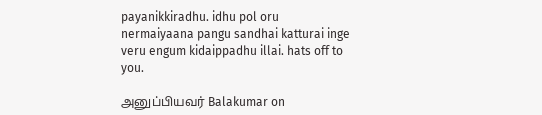payanikkiradhu. idhu pol oru nermaiyaana pangu sandhai katturai inge veru engum kidaippadhu illai. hats off to you.

அனுப்பியவர் Balakumar on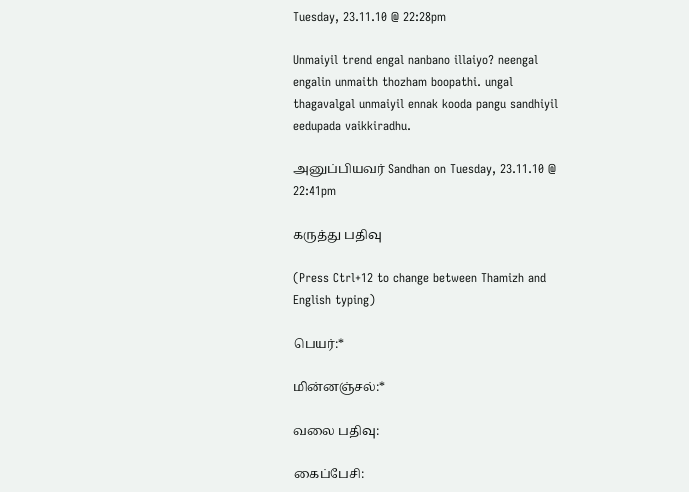Tuesday, 23.11.10 @ 22:28pm

Unmaiyil trend engal nanbano illaiyo? neengal engalin unmaith thozham boopathi. ungal thagavalgal unmaiyil ennak kooda pangu sandhiyil eedupada vaikkiradhu.

அனுப்பியவர் Sandhan on Tuesday, 23.11.10 @ 22:41pm

கருத்து பதிவு

(Press Ctrl+12 to change between Thamizh and English typing)

பெயர்:*

மின்னஞ்சல்:*

வலை பதிவு:

கைப்பேசி: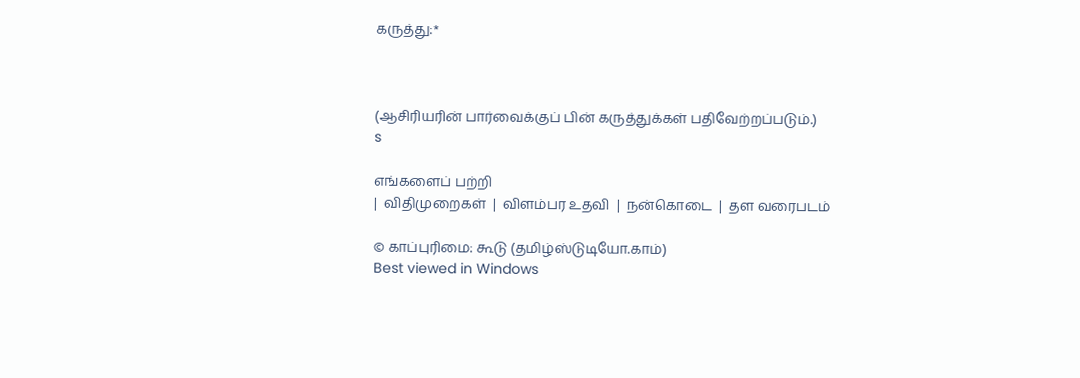கருத்து:*



(ஆசிரியரின் பார்வைக்குப் பின் கருத்துக்கள் பதிவேற்றப்படும்.)
s

எங்களைப் பற்றி
|  விதிமுறைகள்  |  விளம்பர உதவி  |  நன்கொடை  |  தள வரைபடம்

© காப்புரிமை: கூடு (தமிழ்ஸ்டுடியோ.காம்)
Best viewed in Windows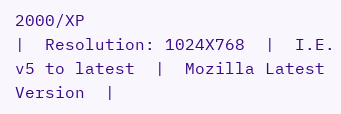2000/XP
|  Resolution: 1024X768  |  I.E. v5 to latest  |  Mozilla Latest Version  |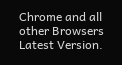Chrome and all other Browsers Latest Version.